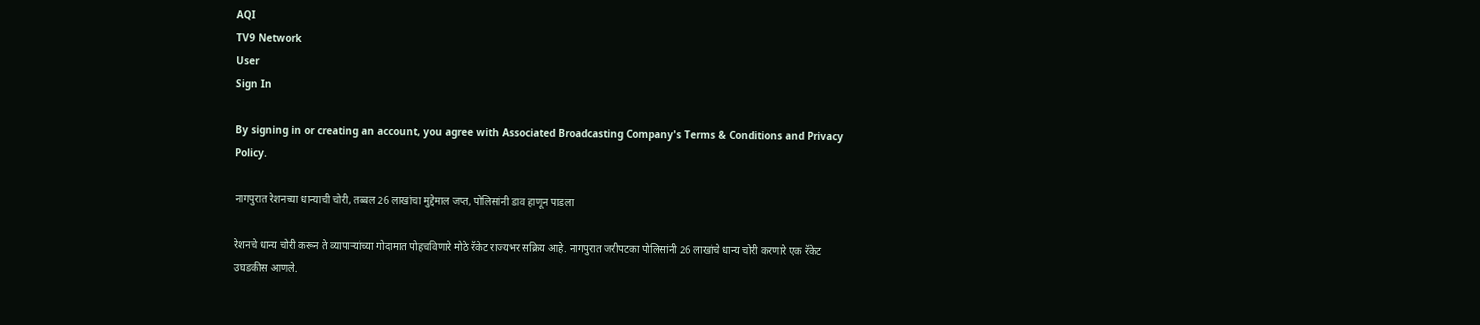AQI
TV9 Network
User
Sign In

By signing in or creating an account, you agree with Associated Broadcasting Company's Terms & Conditions and Privacy Policy.

नागपुरात रेशनच्या धान्याची चोरी, तब्बल 26 लाखांचा मुद्देमाल जप्त, पोलिसांनी डाव हाणून पाडला

रेशनचे धान्य चोरी करून ते व्यापाऱ्यांच्या गोदामात पोहचविणारे मोठे रॅकेट राज्यभर सक्रिय आहे. नागपुरात जरीपटका पोलिसांनी 26 लाखांचे धान्य चोरी करणारे एक रॅकेट उघडकीस आणले.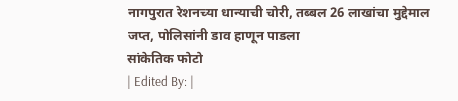नागपुरात रेशनच्या धान्याची चोरी, तब्बल 26 लाखांचा मुद्देमाल जप्त, पोलिसांनी डाव हाणून पाडला
सांकेतिक फोटो
| Edited By: |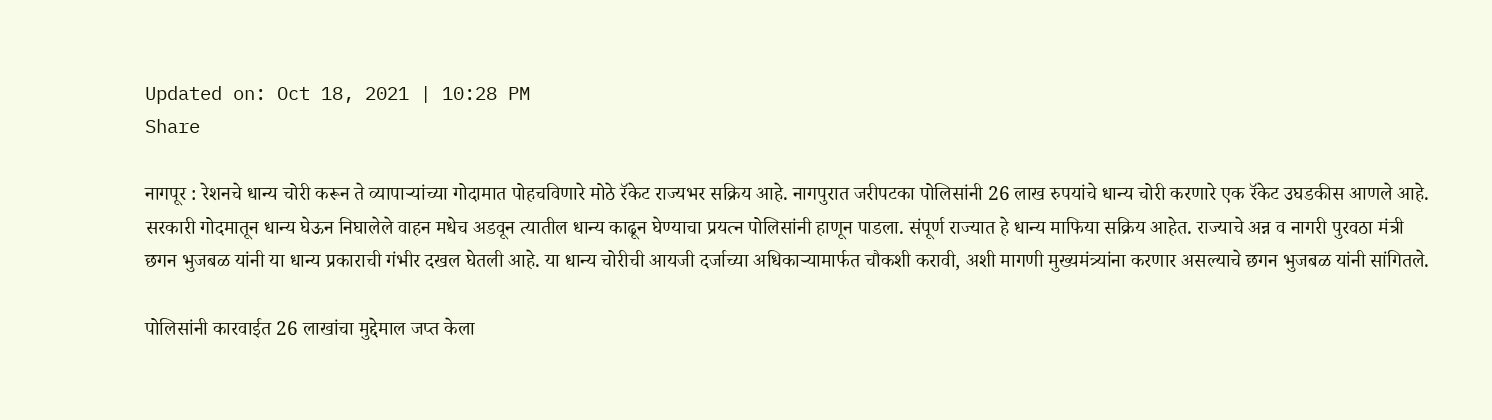Updated on: Oct 18, 2021 | 10:28 PM
Share

नागपूर : रेशनचे धान्य चोरी करून ते व्यापाऱ्यांच्या गोदामात पोहचविणारे मोठे रॅकेट राज्यभर सक्रिय आहे. नागपुरात जरीपटका पोलिसांनी 26 लाख रुपयांचे धान्य चोरी करणारे एक रॅकेट उघडकीस आणले आहे. सरकारी गोदमातून धान्य घेऊन निघालेले वाहन मधेच अडवून त्यातील धान्य काढून घेण्याचा प्रयत्न पोलिसांनी हाणून पाडला. संपूर्ण राज्यात हे धान्य माफिया सक्रिय आहेत. राज्याचे अन्न व नागरी पुरवठा मंत्री छगन भुजबळ यांनी या धान्य प्रकाराची गंभीर दखल घेतली आहे. या धान्य चोरीची आयजी दर्जाच्या अधिकाऱ्यामार्फत चौकशी करावी, अशी मागणी मुख्यमंत्र्यांना करणार असल्याचे छगन भुजबळ यांनी सांगितले.

पोलिसांनी कारवाईत 26 लाखांचा मुद्देमाल जप्त केला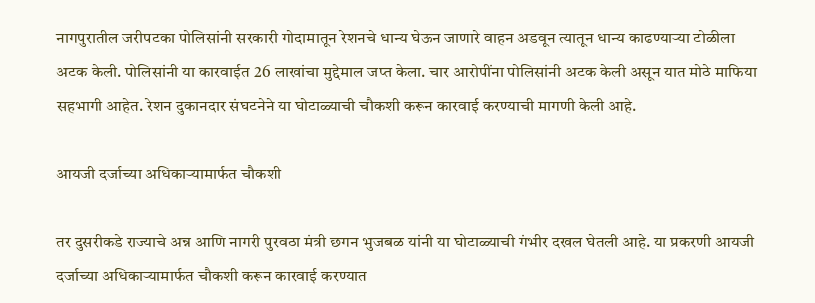नागपुरातील जरीपटका पोलिसांनी सरकारी गोदामातून रेशनचे धान्य घेऊन जाणारे वाहन अडवून त्यातून धान्य काढण्याऱ्या टोळीला अटक केली. पोलिसांनी या कारवाईत 26 लाखांचा मुद्देमाल जप्त केला. चार आरोपींना पोलिसांनी अटक केली असून यात मोठे माफिया सहभागी आहेत. रेशन दुकानदार संघटनेने या घोटाळ्याची चौकशी करून कारवाई करण्याची मागणी केली आहे.

आयजी दर्जाच्या अधिकाऱ्यामार्फत चौकशी

तर दुसरीकडे राज्याचे अन्न आणि नागरी पुरवठा मंत्री छगन भुजबळ यांनी या घोटाळ्याची गंभीर दखल घेतली आहे. या प्रकरणी आयजी दर्जाच्या अधिकाऱ्यामार्फत चौकशी करून कारवाई करण्यात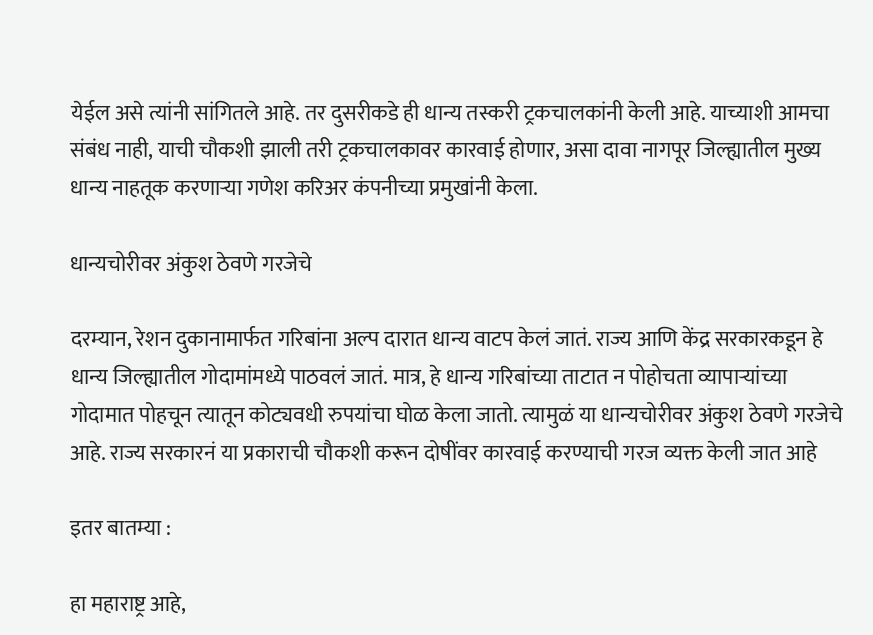येईल असे त्यांनी सांगितले आहे. तर दुसरीकडे ही धान्य तस्करी ट्रकचालकांनी केली आहे. याच्याशी आमचा संबंध नाही, याची चौकशी झाली तरी ट्रकचालकावर कारवाई होणार, असा दावा नागपूर जिल्ह्यातील मुख्य धान्य नाहतूक करणाऱ्या गणेश करिअर कंपनीच्या प्रमुखांनी केला.

धान्यचोरीवर अंकुश ठेवणे गरजेचे

दरम्यान, रेशन दुकानामार्फत गरिबांना अल्प दारात धान्य वाटप केलं जातं. राज्य आणि केंद्र सरकारकडून हे धान्य जिल्ह्यातील गोदामांमध्ये पाठवलं जातं. मात्र, हे धान्य गरिबांच्या ताटात न पोहोचता व्यापाऱ्यांच्या गोदामात पोहचून त्यातून कोट्यवधी रुपयांचा घोळ केला जातो. त्यामुळं या धान्यचोरीवर अंकुश ठेवणे गरजेचे आहे. राज्य सरकारनं या प्रकाराची चौकशी करून दोषींवर कारवाई करण्याची गरज व्यक्त केली जात आहे

इतर बातम्या :

हा महाराष्ट्र आहे,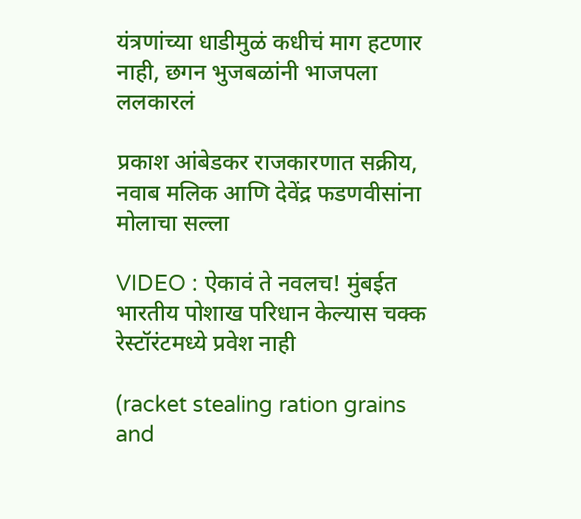यंत्रणांच्या धाडीमुळं कधीचं माग हटणार नाही, छगन भुजबळांनी भाजपला ललकारलं

प्रकाश आंबेडकर राजकारणात सक्रीय, नवाब मलिक आणि देवेंद्र फडणवीसांना मोलाचा सल्ला

VIDEO : ऐकावं ते नवलच! मुंबईत भारतीय पोशाख परिधान केल्यास चक्क रेस्टॉरंटमध्ये प्रवेश नाही

(racket stealing ration grains and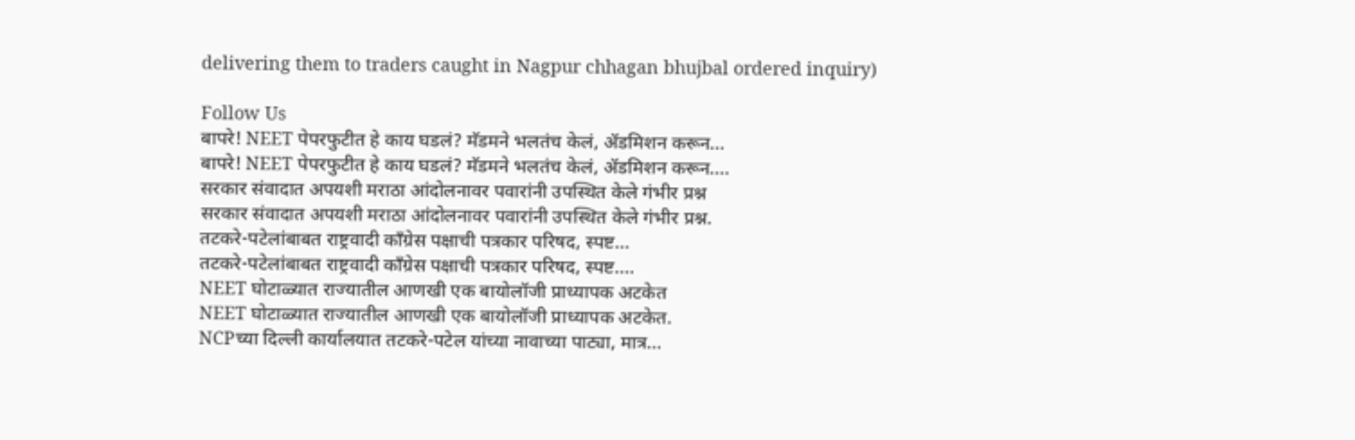delivering them to traders caught in Nagpur chhagan bhujbal ordered inquiry)

Follow Us
बापरे! NEET पेपरफुटीत हे काय घडलं? मॅडमने भलतंच केलं, ॲडमिशन करून...
बापरे! NEET पेपरफुटीत हे काय घडलं? मॅडमने भलतंच केलं, ॲडमिशन करून....
सरकार संवादात अपयशी मराठा आंदोलनावर पवारांनी उपस्थित केले गंभीर प्रश्न
सरकार संवादात अपयशी मराठा आंदोलनावर पवारांनी उपस्थित केले गंभीर प्रश्न.
तटकरे-पटेलांबाबत राष्ट्रवादी कॉंग्रेस पक्षाची पत्रकार परिषद, स्पष्ट...
तटकरे-पटेलांबाबत राष्ट्रवादी कॉंग्रेस पक्षाची पत्रकार परिषद, स्पष्ट....
NEET घोटाळ्यात राज्यातील आणखी एक बायोलॉजी प्राध्यापक अटकेत
NEET घोटाळ्यात राज्यातील आणखी एक बायोलॉजी प्राध्यापक अटकेत.
NCPच्या दिल्ली कार्यालयात तटकरे-पटेल यांच्या नावाच्या पाट्या, मात्र...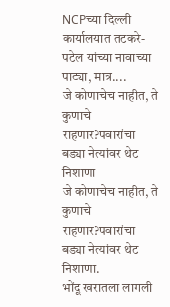NCPच्या दिल्ली कार्यालयात तटकरे-पटेल यांच्या नावाच्या पाट्या, मात्र....
जे कोणाचेच नाहीत, ते कुणाचे राहणार?पवारांचा बड्या नेत्यांवर थेट निशाणा
जे कोणाचेच नाहीत, ते कुणाचे राहणार?पवारांचा बड्या नेत्यांवर थेट निशाणा.
भोंदू खरातला लागली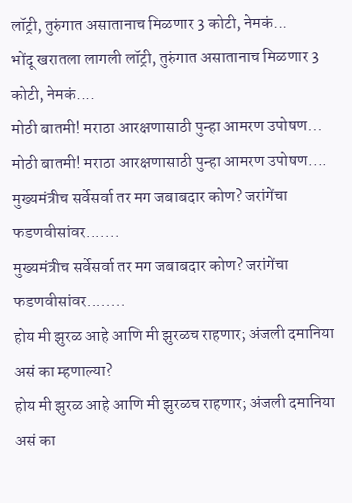लॉट्री, तुरुंगात असातानाच मिळणार 3 कोटी, नेमकं...
भोंदू खरातला लागली लॉट्री, तुरुंगात असातानाच मिळणार 3 कोटी, नेमकं....
मोठी बातमी! मराठा आरक्षणासाठी पुन्हा आमरण उपोषण...
मोठी बातमी! मराठा आरक्षणासाठी पुन्हा आमरण उपोषण....
मुख्यमंत्रीच सर्वेसर्वा तर मग जबाबदार कोण? जरांगेंचा फडणवीसांवर.......
मुख्यमंत्रीच सर्वेसर्वा तर मग जबाबदार कोण? जरांगेंचा फडणवीसांवर........
होय मी झुरळ आहे आणि मी झुरळच राहणार; अंजली दमानिया असं का म्हणाल्या?
होय मी झुरळ आहे आणि मी झुरळच राहणार; अंजली दमानिया असं का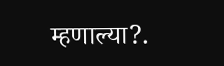म्हणाल्या?.